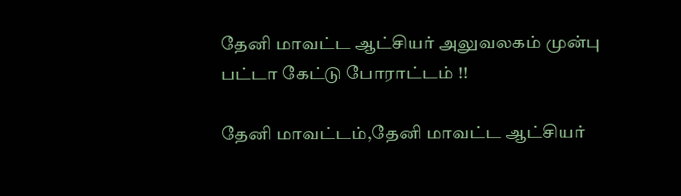தேனி மாவட்ட ஆட்சியர் அலுவலகம் முன்பு பட்டா கேட்டு போராட்டம் !!

தேனி மாவட்டம்,தேனி மாவட்ட ஆட்சியர்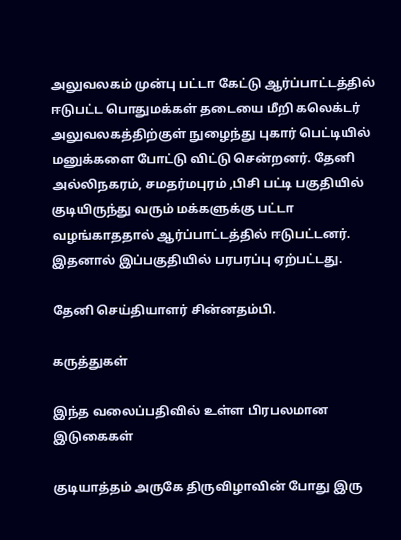அலுவலகம் முன்பு பட்டா கேட்டு ஆர்ப்பாட்டத்தில் ஈடுபட்ட பொதுமக்கள் தடையை மீறி கலெக்டர் அலுவலகத்திற்குள் நுழைந்து புகார் பெட்டியில் மனுக்களை போட்டு விட்டு சென்றனர். தேனி அல்லிநகரம், சமதர்மபுரம் ,பிசி பட்டி பகுதியில் குடியிருந்து வரும் மக்களுக்கு பட்டா வழங்காததால் ஆர்ப்பாட்டத்தில் ஈடுபட்டனர். இதனால் இப்பகுதியில் பரபரப்பு ஏற்பட்டது.

தேனி செய்தியாளர் சின்னதம்பி.

கருத்துகள்

இந்த வலைப்பதிவில் உள்ள பிரபலமான இடுகைகள்

குடியாத்தம் அருகே திருவிழாவின் போது இரு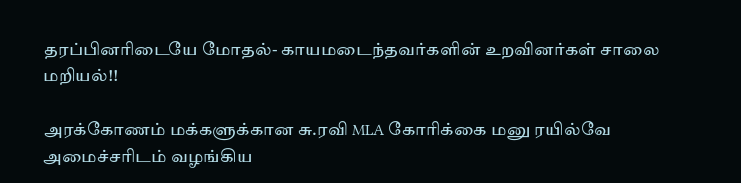தரப்பினரிடையே மோதல்- காயமடைந்தவர்களின் உறவினர்கள் சாலை மறியல்!!

அரக்கோணம் மக்களுக்கான சு.ரவி MLA கோரிக்கை மனு ரயில்வே அமைச்சரிடம் வழங்கிய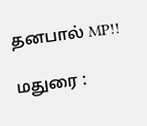தனபால் MP!!

மதுரை :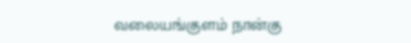வலையங்குளம் நான்கு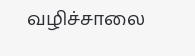வழிச்சாலை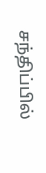சந்திப்பில்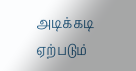அடிக்கடி ஏற்படும்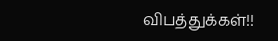விபத்துக்கள்!!